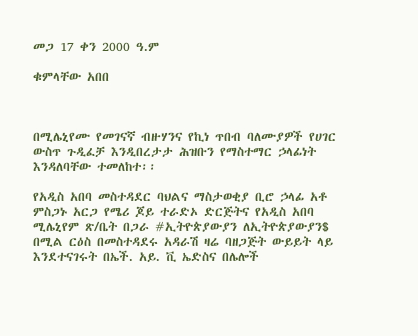መጋ 17 ቀን 2000 ዓ.ም

ቁምላቸው አበበ



በሚሌኒየሙ የመገናኛ ብዙሃንና የኪነ ጥበብ ባለሙያዎች የሀገር ውስጥ ጉዲፈቻ እንዲበረታታ ሕዝቡን የማስተማር ኃላፊነት እንዳለባቸው ተመለከተ፡፡

የአዲስ አበባ መስተዳደር ባህልና ማስታወቂያ ቢሮ ኃላፊ አቶ ምስጋኑ አርጋ የሜሪ ጆይ ተራድኦ ድርጅትና የአዲስ አበባ ሚሌኒየም ጽ/ቤት በጋራ #ኢትዮጵያውያን ለኢትዮጵያውያን$ በሚል ርዕስ በመስተዳደሩ አዳራሽ ዛሬ ባዘጋጅት ውይይት ላይ እንደተናገሩት በኤች. አይ. ቪ ኤድስና በሌሎች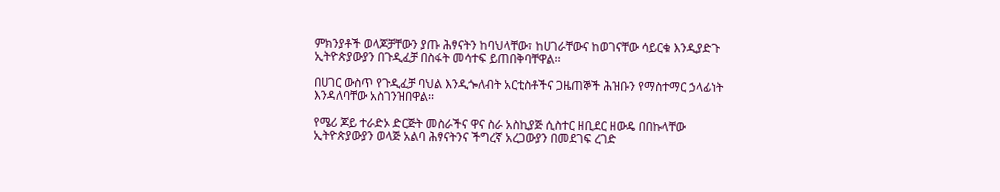ምክንያቶች ወላጆቻቸውን ያጡ ሕፃናትን ከባህላቸው፣ ከሀገራቸውና ከወገናቸው ሳይርቁ እንዲያድጉ ኢትዮጵያውያን በጉዲፈቻ በስፋት መሳተፍ ይጠበቅባቸዋል፡፡

በሀገር ውስጥ የጉዲፈቻ ባህል እንዲጐለብት አርቲስቶችና ጋዜጠኞች ሕዝቡን የማስተማር ኃላፊነት እንዳለባቸው አስገንዝበዋል፡፡

የሜሪ ጆይ ተራድኦ ድርጅት መስራችና ዋና ስራ አስኪያጅ ሲስተር ዘቢደር ዘውዴ በበኩላቸው ኢትዮጵያውያን ወላጅ አልባ ሕፃናትንና ችግረኛ አረጋውያን በመደገፍ ረገድ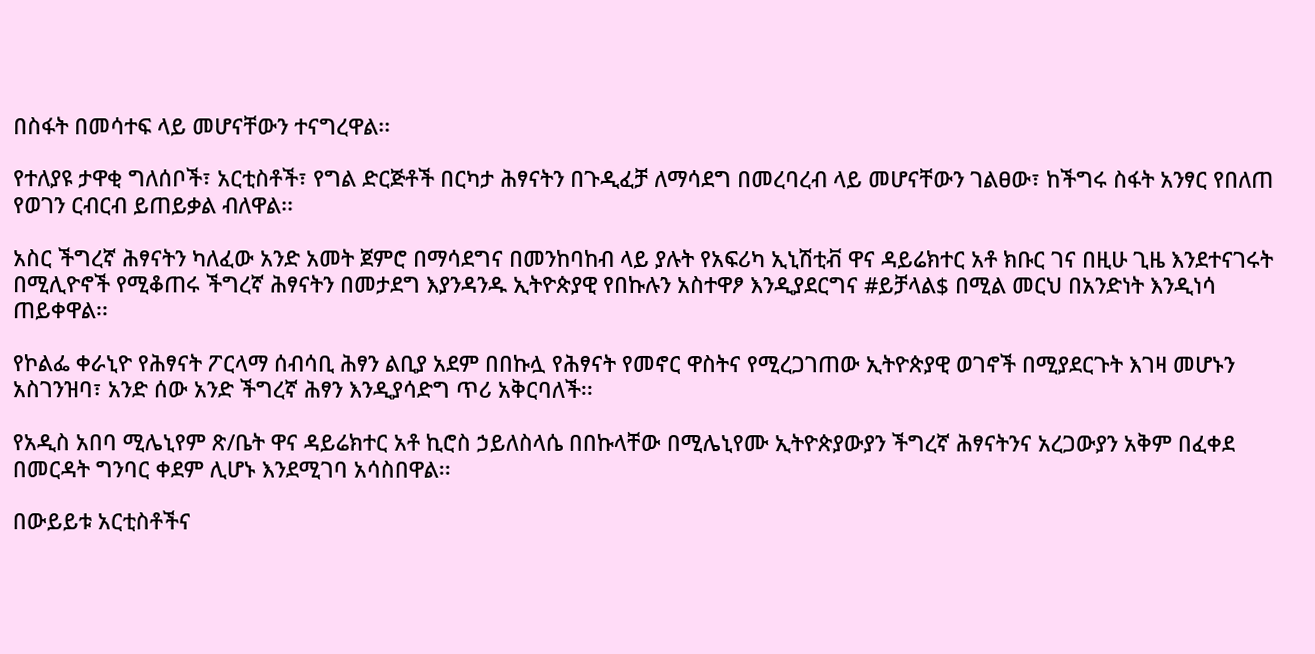በስፋት በመሳተፍ ላይ መሆናቸውን ተናግረዋል፡፡

የተለያዩ ታዋቂ ግለሰቦች፣ አርቲስቶች፣ የግል ድርጅቶች በርካታ ሕፃናትን በጉዲፈቻ ለማሳደግ በመረባረብ ላይ መሆናቸውን ገልፀው፣ ከችግሩ ስፋት አንፃር የበለጠ የወገን ርብርብ ይጠይቃል ብለዋል፡፡

አስር ችግረኛ ሕፃናትን ካለፈው አንድ አመት ጀምሮ በማሳደግና በመንከባከብ ላይ ያሉት የአፍሪካ ኢኒሽቲቭ ዋና ዳይሬክተር አቶ ክቡር ገና በዚሁ ጊዜ እንደተናገሩት በሚሊዮኖች የሚቆጠሩ ችግረኛ ሕፃናትን በመታደግ እያንዳንዱ ኢትዮጵያዊ የበኩሉን አስተዋፆ እንዲያደርግና #ይቻላል$ በሚል መርህ በአንድነት እንዲነሳ ጠይቀዋል፡፡

የኮልፌ ቀራኒዮ የሕፃናት ፖርላማ ሰብሳቢ ሕፃን ልቢያ አደም በበኩሏ የሕፃናት የመኖር ዋስትና የሚረጋገጠው ኢትዮጵያዊ ወገኖች በሚያደርጉት እገዛ መሆኑን አስገንዝባ፣ አንድ ሰው አንድ ችግረኛ ሕፃን እንዲያሳድግ ጥሪ አቅርባለች፡፡

የአዲስ አበባ ሚሌኒየም ጽ/ቤት ዋና ዳይሬክተር አቶ ኪሮስ ኃይለስላሴ በበኩላቸው በሚሌኒየሙ ኢትዮጵያውያን ችግረኛ ሕፃናትንና አረጋውያን አቅም በፈቀደ በመርዳት ግንባር ቀደም ሊሆኑ እንደሚገባ አሳስበዋል፡፡

በውይይቱ አርቲስቶችና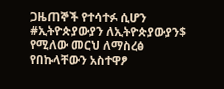ጋዜጠኞች የተሳተፉ ሲሆን #ኢትዮጵያውያን ለኢትዮጵያውያን$ የሚለው መርህ ለማስረፅ የበኩላቸውን አስተዋፆ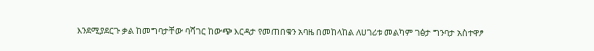እንደሚያደርጉ ቃል ከመግባታቸው ባሻገር ከውጭ እርዳታ የመጠበቁን አባዜ በመከላከል ለሀገሪቱ መልካም ገፅታ ግንባታ አስተዋፆ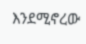እንደሚኖረው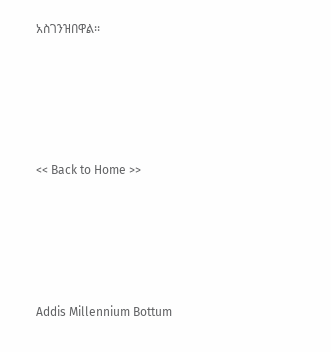አስገንዝበዋል፡፡





<< Back to Home >>





Addis Millennium Bottum